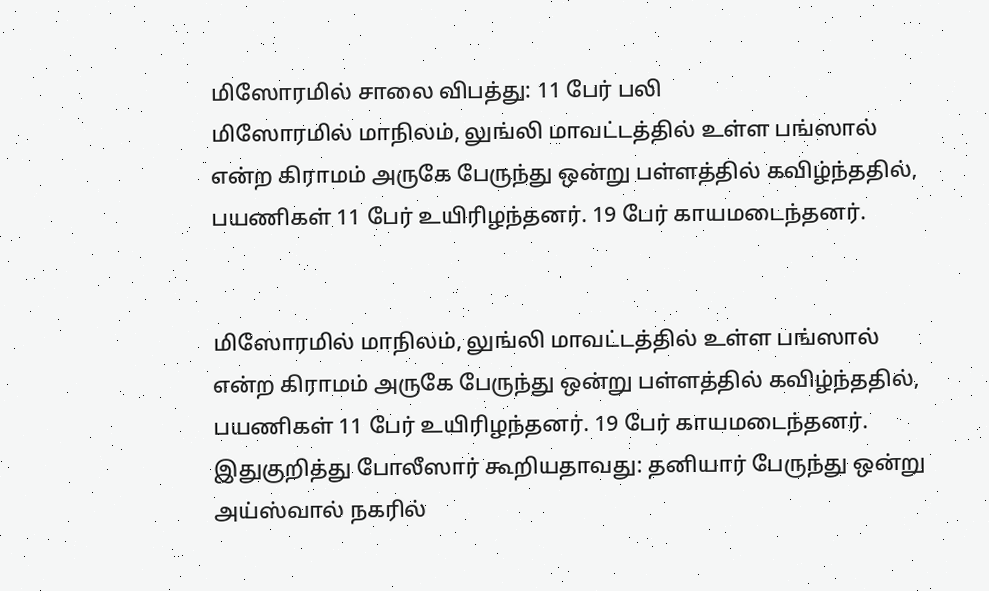மிஸோரமில் சாலை விபத்து: 11 பேர் பலி
மிஸோரமில் மாநிலம், லுங்லி மாவட்டத்தில் உள்ள பங்ஸால் என்ற கிராமம் அருகே பேருந்து ஒன்று பள்ளத்தில் கவிழ்ந்ததில், பயணிகள் 11 பேர் உயிரிழந்தனர். 19 பேர் காயமடைந்தனர்.


மிஸோரமில் மாநிலம், லுங்லி மாவட்டத்தில் உள்ள பங்ஸால் என்ற கிராமம் அருகே பேருந்து ஒன்று பள்ளத்தில் கவிழ்ந்ததில், பயணிகள் 11 பேர் உயிரிழந்தனர். 19 பேர் காயமடைந்தனர்.
இதுகுறித்து போலீஸார் கூறியதாவது: தனியார் பேருந்து ஒன்று அய்ஸ்வால் நகரில்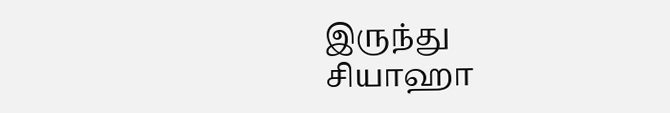இருந்து சியாஹா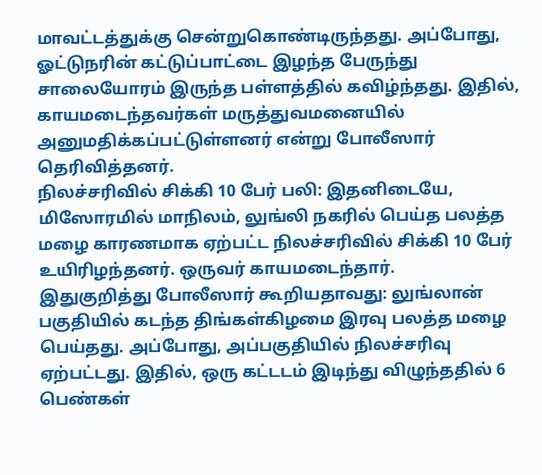மாவட்டத்துக்கு சென்றுகொண்டிருந்தது. அப்போது, ஓட்டுநரின் கட்டுப்பாட்டை இழந்த பேருந்து சாலையோரம் இருந்த பள்ளத்தில் கவிழ்ந்தது. இதில், காயமடைந்தவர்கள் மருத்துவமனையில் அனுமதிக்கப்பட்டுள்ளனர் என்று போலீஸார் தெரிவித்தனர்.
நிலச்சரிவில் சிக்கி 10 பேர் பலி: இதனிடையே, மிஸோரமில் மாநிலம், லுங்லி நகரில் பெய்த பலத்த மழை காரணமாக ஏற்பட்ட நிலச்சரிவில் சிக்கி 10 பேர் உயிரிழந்தனர். ஒருவர் காயமடைந்தார்.
இதுகுறித்து போலீஸார் கூறியதாவது: லுங்லான் பகுதியில் கடந்த திங்கள்கிழமை இரவு பலத்த மழை பெய்தது. அப்போது, அப்பகுதியில் நிலச்சரிவு ஏற்பட்டது. இதில், ஒரு கட்டடம் இடிந்து விழுந்ததில் 6 பெண்கள்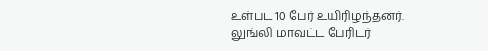உள்பட 10 பேர் உயிரிழந்தனர்.
லுங்லி மாவட்ட பேரிடர்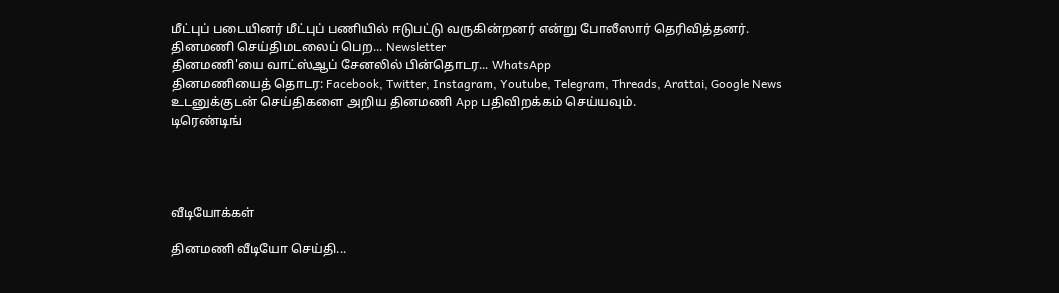மீட்புப் படையினர் மீட்புப் பணியில் ஈடுபட்டு வருகின்றனர் என்று போலீஸார் தெரிவித்தனர்.
தினமணி செய்திமடலைப் பெற... Newsletter
தினமணி'யை வாட்ஸ்ஆப் சேனலில் பின்தொடர... WhatsApp
தினமணியைத் தொடர: Facebook, Twitter, Instagram, Youtube, Telegram, Threads, Arattai, Google News
உடனுக்குடன் செய்திகளை அறிய தினமணி App பதிவிறக்கம் செய்யவும்.
டிரெண்டிங்




வீடியோக்கள்

தினமணி வீடியோ செய்தி...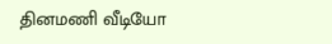தினமணி வீடியோ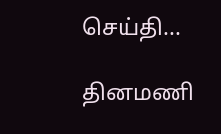செய்தி...

தினமணி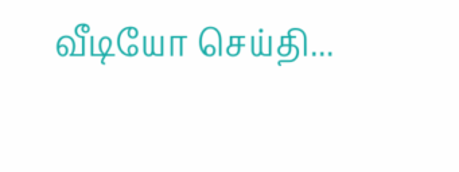வீடியோ செய்தி...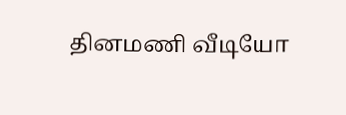தினமணி வீடியோ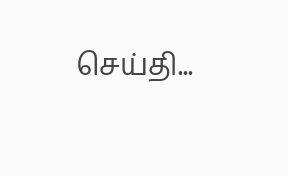செய்தி...